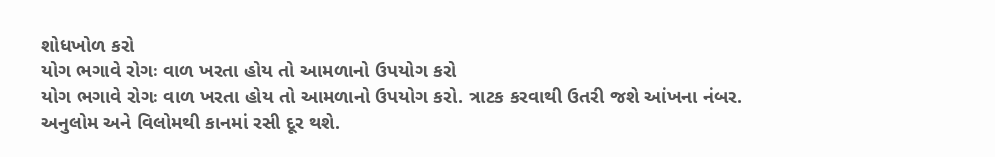શોધખોળ કરો
યોગ ભગાવે રોગઃ વાળ ખરતા હોય તો આમળાનો ઉપયોગ કરો
યોગ ભગાવે રોગઃ વાળ ખરતા હોય તો આમળાનો ઉપયોગ કરો. ત્રાટક કરવાથી ઉતરી જશે આંખના નંબર. અનુલોમ અને વિલોમથી કાનમાં રસી દૂર થશે.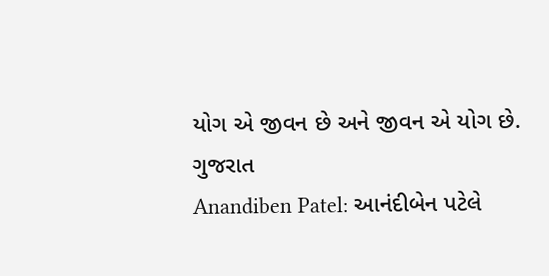યોગ એ જીવન છે અને જીવન એ યોગ છે.
ગુજરાત
Anandiben Patel: આનંદીબેન પટેલે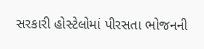સરકારી હોસ્ટેલોમાં પીરસતા ભોજનની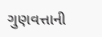ગુણવત્તાની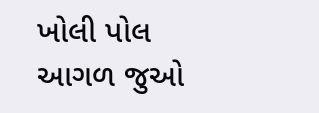ખોલી પોલ
આગળ જુઓ